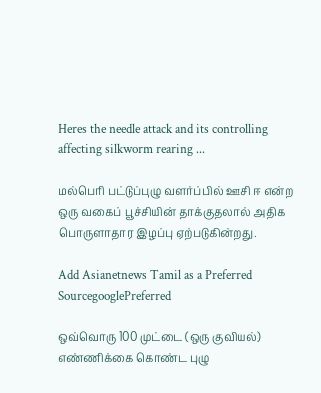Heres the needle attack and its controlling affecting silkworm rearing ...

மல்பெரி பட்டுப்புழு வளர்ப்பில் ஊசி ஈ என்ற ஒரு வகைப் பூச்சியின் தாக்குதலால் அதிக பொருளாதார இழப்பு ஏற்படுகின்றது.

Add Asianetnews Tamil as a Preferred SourcegooglePreferred

ஒவ்வொரு 100 முட்டை (ஒரு குவியல்) எண்ணிக்கை கொண்ட புழு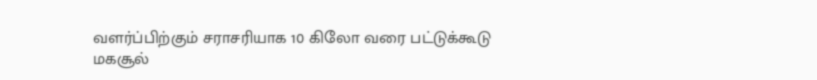வளர்ப்பிற்கும் சராசரியாக 10 கிலோ வரை பட்டுக்கூடு மகசூல்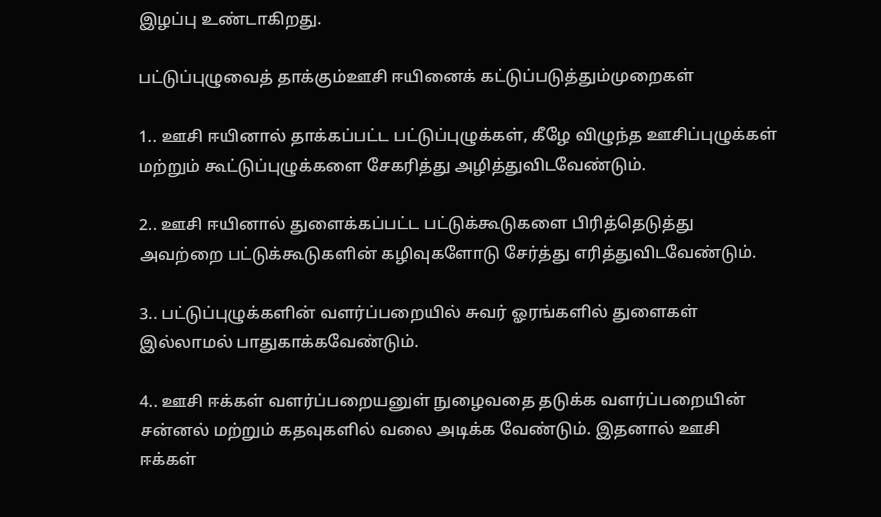இழப்பு உண்டாகிறது.

பட்டுப்புழுவைத் தாக்கும்ஊசி ஈயினைக் கட்டுப்படுத்தும்முறைகள்

1.. ஊசி ஈயினால் தாக்கப்பட்ட பட்டுப்புழுக்கள், கீழே விழுந்த ஊசிப்புழுக்கள் மற்றும் கூட்டுப்புழுக்களை சேகரித்து அழித்துவிடவேண்டும்.

2.. ஊசி ஈயினால் துளைக்கப்பட்ட பட்டுக்கூடுகளை பிரித்தெடுத்து அவற்றை பட்டுக்கூடுகளின் கழிவுகளோடு சேர்த்து எரித்துவிடவேண்டும்.

3.. பட்டுப்புழுக்களின் வளர்ப்பறையில் சுவர் ஓரங்களில் துளைகள் இல்லாமல் பாதுகாக்கவேண்டும்.

4.. ஊசி ஈக்கள் வளர்ப்பறையனுள் நுழைவதை தடுக்க வளர்ப்பறையின் சன்னல் மற்றும் கதவுகளில் வலை அடிக்க வேண்டும். இதனால் ஊசி ஈக்கள்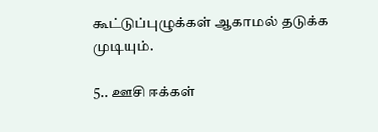கூட்டுப்புழுக்கள் ஆகாமல் தடுக்க முடியும்.

5.. ஊசி ஈக்கள்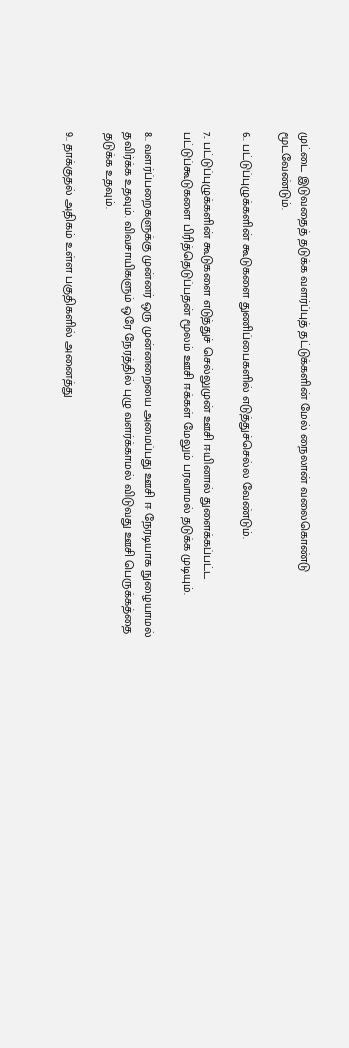முட்டை இடுவதைத் தடுக்க வளர்ப்புத் தட்டுக்களின் மேல் நைலான் வலைகொண்டு மூடவேண்டும்.

6.. பட்டுப்புழுக்களின் கூடுகளை துணிப்பைகளில் எடுத்துச்செல்ல வேண்டும்.

7.. பட்டுப்புழுக்களின் கூடுகளை எடுத்துச் செல்லுமுன் ஊசி ஈயினால் துளைக்கப்பட்ட பட்டுப்கூடுகளை பிரித்தெடுப்பதன் மூலம் ஊசி ஈக்கள் மேலும் பரவாமல் தடுக்க முடியும்.

8.. வளர்ப்பறைகளுக்கு முன்னர் ஒரு முன்னறையை அமைப்பது ஊசி ஈ நேரடியாக நுழையாமல் தவிர்க்க உதவும். விவசாயிகளும் ஒரே நேரத்தில் புழு வளர்க்காமல் விடுவது ஊசி பெருக்கத்தை தடுக்க உதவும்.

9.. தாக்குதல் அதிகம் உள்ள பகுதிகளில் அனைத்து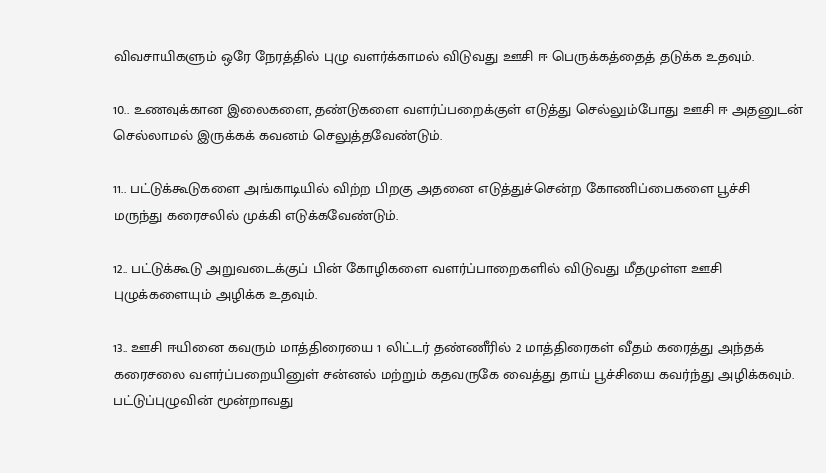விவசாயிகளும் ஒரே நேரத்தில் புழு வளர்க்காமல் விடுவது ஊசி ஈ பெருக்கத்தைத் தடுக்க உதவும்.

10.. உணவுக்கான இலைகளை, தண்டுகளை வளர்ப்பறைக்குள் எடுத்து செல்லும்போது ஊசி ஈ அதனுடன் செல்லாமல் இருக்கக் கவனம் செலுத்தவேண்டும்.

11.. பட்டுக்கூடுகளை அங்காடியில் விற்ற பிறகு அதனை எடுத்துச்சென்ற கோணிப்பைகளை பூச்சி மருந்து கரைசலில் முக்கி எடுக்கவேண்டும்.

12.. பட்டுக்கூடு அறுவடைக்குப் பின் கோழிகளை வளர்ப்பாறைகளில் விடுவது மீதமுள்ள ஊசி புழுக்களையும் அழிக்க உதவும்.

13.. ஊசி ஈயினை கவரும் மாத்திரையை 1 லிட்டர் தண்ணீரில் 2 மாத்திரைகள் வீதம் கரைத்து அந்தக் கரைசலை வளர்ப்பறையினுள் சன்னல் மற்றும் கதவருகே வைத்து தாய் பூச்சியை கவர்ந்து அழிக்கவும். பட்டுப்புழுவின் மூன்றாவது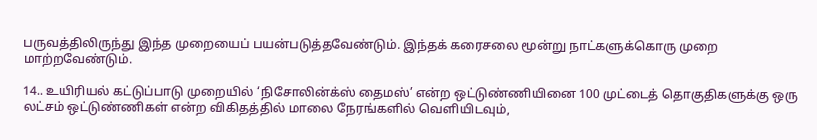பருவத்திலிருந்து இந்த முறையைப் பயன்படுத்தவேண்டும். இந்தக் கரைசலை மூன்று நாட்களுக்கொரு முறை மாற்றவேண்டும்.

14.. உயிரியல் கட்டுப்பாடு முறையில் ‘நிசோலின்க்ஸ் தைமஸ்’ என்ற ஒட்டுண்ணியினை 100 முட்டைத் தொகுதிகளுக்கு ஒரு லட்சம் ஒட்டுண்ணிகள் என்ற விகிதத்தில் மாலை நேரங்களில் வெளியிடவும்,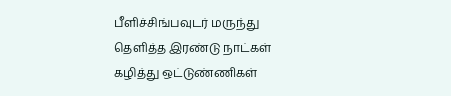பீளிச்சிங்பவுடர் மருந்து தெளித்த இரண்டு நாட்கள் கழித்து ஒட்டுண்ணிகள்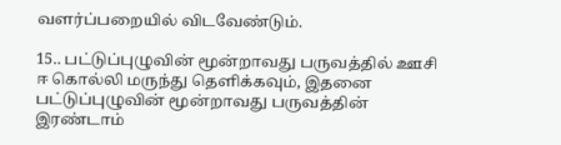வளர்ப்பறையில் விடவேண்டும்.

15.. பட்டுப்புழுவின் மூன்றாவது பருவத்தில் ஊசி ஈ கொல்லி மருந்து தெளிக்கவும், இதனை பட்டுப்புழுவின் மூன்றாவது பருவத்தின் இரண்டாம்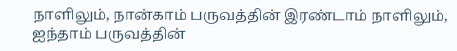நாளிலும், நான்காம் பருவத்தின் இரண்டாம் நாளிலும், ஐந்தாம் பருவத்தின்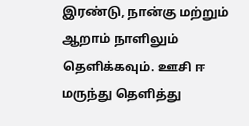இரண்டு, நான்கு மற்றும் ஆறாம் நாளிலும் தெளிக்கவும். ஊசி ஈ மருந்து தெளித்து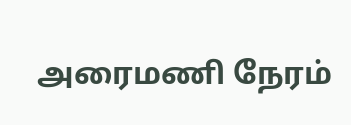அரைமணி நேரம்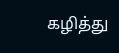கழித்து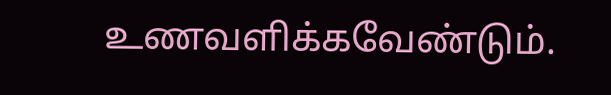உணவளிக்கவேண்டும்.